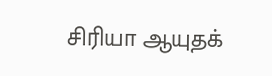சிரியா ஆயுதக்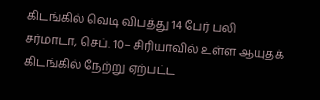கிடங்கில் வெடி விபத்து 14 பேர் பலி
சர்மாடா, செப். 10– சிரியாவில் உள்ள ஆயுதக் கிடங்கில் நேற்று ஏற்பட்ட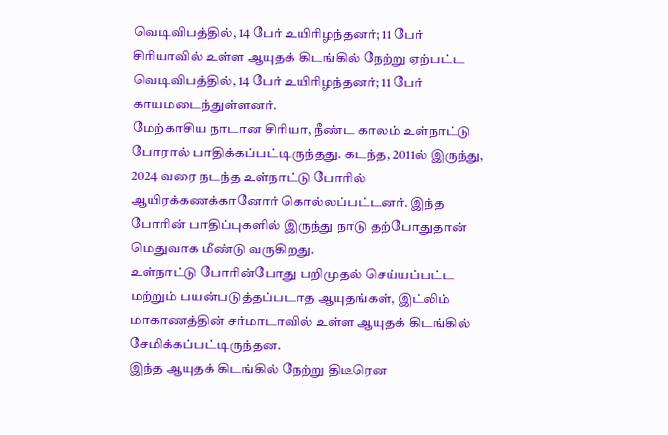வெடிவிபத்தில், 14 பேர் உயிரிழந்தனர்; 11 பேர்
சிரியாவில் உள்ள ஆயுதக் கிடங்கில் நேற்று ஏற்பட்ட வெடிவிபத்தில், 14 பேர் உயிரிழந்தனர்; 11 பேர் காயமடைந்துள்ளனர்.
மேற்காசிய நாடான சிரியா, நீண்ட காலம் உள்நாட்டு போரால் பாதிக்கப்பட்டிருந்தது. கடந்த, 2011ல் இருந்து, 2024 வரை நடந்த உள்நாட்டு போரில் ஆயிரக்கணக்கானோர் கொல்லப்பட்டனர். இந்த போரின் பாதிப்புகளில் இருந்து நாடு தற்போதுதான் மெதுவாக மீண்டு வருகிறது.
உள்நாட்டு போரின்போது பறிமுதல் செய்யப்பட்ட மற்றும் பயன்படுத்தப்படாத ஆயுதங்கள், இட்லிம் மாகாணத்தின் சர்மாடாவில் உள்ள ஆயுதக் கிடங்கில் சேமிக்கப்பட்டிருந்தன.
இந்த ஆயுதக் கிடங்கில் நேற்று திடீரென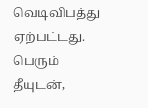வெடிவிபத்து ஏற்பட்டது. பெரும் தீயுடன்,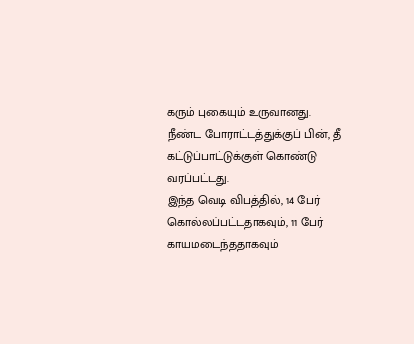கரும் புகையும் உருவானது. நீண்ட போராட்டத்துக்குப் பின், தீ கட்டுப்பாட்டுக்குள் கொண்டு வரப்பட்டது.
இந்த வெடி விபத்தில், 14 பேர் கொல்லப்பட்டதாகவும், 11 பேர் காயமடைந்ததாகவும்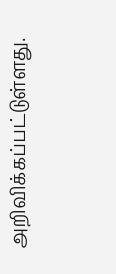அறிவிக்கப்பட்டுள்ளது.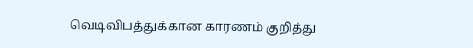வெடிவிபத்துக்கான காரணம் குறித்து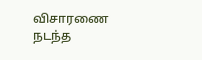விசாரணை நடந்த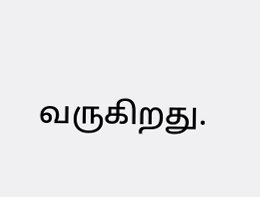வருகிறது.